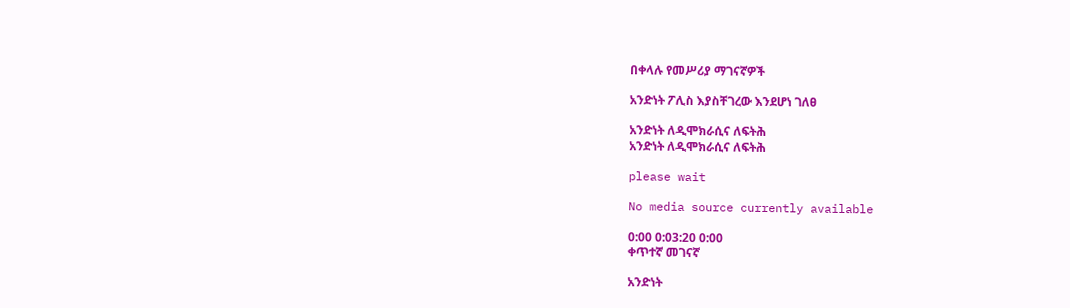በቀላሉ የመሥሪያ ማገናኛዎች

አንድነት ፖሊስ እያስቸገረው እንደሆነ ገለፀ

አንድነት ለዲሞክራሲና ለፍትሕ
አንድነት ለዲሞክራሲና ለፍትሕ

please wait

No media source currently available

0:00 0:03:20 0:00
ቀጥተኛ መገናኛ

አንድነት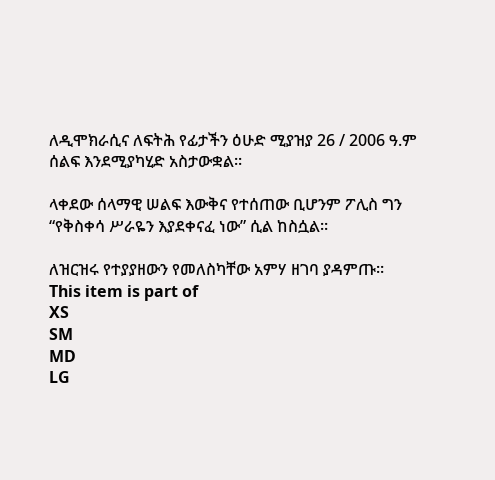ለዲሞክራሲና ለፍትሕ የፊታችን ዕሁድ ሚያዝያ 26 / 2006 ዓ.ም ሰልፍ እንደሚያካሂድ አስታውቋል፡፡

ላቀደው ሰላማዊ ሠልፍ እውቅና የተሰጠው ቢሆንም ፖሊስ ግን “የቅስቀሳ ሥራዬን እያደቀናፈ ነው” ሲል ከስሷል።

ለዝርዝሩ የተያያዘውን የመለስካቸው አምሃ ዘገባ ያዳምጡ።
This item is part of
XS
SM
MD
LG